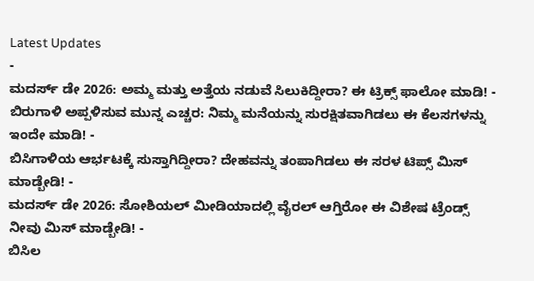Latest Updates
-
ಮದರ್ಸ್ ಡೇ 2026: ಅಮ್ಮ ಮತ್ತು ಅತ್ತೆಯ ನಡುವೆ ಸಿಲುಕಿದ್ದೀರಾ? ಈ ಟ್ರಿಕ್ಸ್ ಫಾಲೋ ಮಾಡಿ! -
ಬಿರುಗಾಳಿ ಅಪ್ಪಳಿಸುವ ಮುನ್ನ ಎಚ್ಚರ: ನಿಮ್ಮ ಮನೆಯನ್ನು ಸುರಕ್ಷಿತವಾಗಿಡಲು ಈ ಕೆಲಸಗಳನ್ನು ಇಂದೇ ಮಾಡಿ! -
ಬಿಸಿಗಾಳಿಯ ಆರ್ಭಟಕ್ಕೆ ಸುಸ್ತಾಗಿದ್ದೀರಾ? ದೇಹವನ್ನು ತಂಪಾಗಿಡಲು ಈ ಸರಳ ಟಿಪ್ಸ್ ಮಿಸ್ ಮಾಡ್ಬೇಡಿ! -
ಮದರ್ಸ್ ಡೇ 2026: ಸೋಶಿಯಲ್ ಮೀಡಿಯಾದಲ್ಲಿ ವೈರಲ್ ಆಗ್ತಿರೋ ಈ ವಿಶೇಷ ಟ್ರೆಂಡ್ಸ್ ನೀವು ಮಿಸ್ ಮಾಡ್ಬೇಡಿ! -
ಬಿಸಿಲ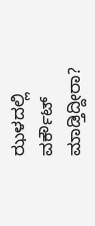ಝಳದಲ್ಲಿ ವರ್ಕೌಟ್ ಮಾಡ್ತಿದ್ದೀರಾ?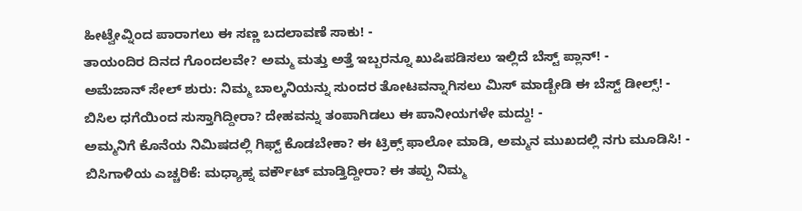ಹೀಟ್ವೇವ್ನಿಂದ ಪಾರಾಗಲು ಈ ಸಣ್ಣ ಬದಲಾವಣೆ ಸಾಕು! -
ತಾಯಂದಿರ ದಿನದ ಗೊಂದಲವೇ? ಅಮ್ಮ ಮತ್ತು ಅತ್ತೆ ಇಬ್ಬರನ್ನೂ ಖುಷಿಪಡಿಸಲು ಇಲ್ಲಿದೆ ಬೆಸ್ಟ್ ಪ್ಲಾನ್! -
ಅಮೆಜಾನ್ ಸೇಲ್ ಶುರು: ನಿಮ್ಮ ಬಾಲ್ಕನಿಯನ್ನು ಸುಂದರ ತೋಟವನ್ನಾಗಿಸಲು ಮಿಸ್ ಮಾಡ್ಬೇಡಿ ಈ ಬೆಸ್ಟ್ ಡೀಲ್ಸ್! -
ಬಿಸಿಲ ಧಗೆಯಿಂದ ಸುಸ್ತಾಗಿದ್ದೀರಾ? ದೇಹವನ್ನು ತಂಪಾಗಿಡಲು ಈ ಪಾನೀಯಗಳೇ ಮದ್ದು! -
ಅಮ್ಮನಿಗೆ ಕೊನೆಯ ನಿಮಿಷದಲ್ಲಿ ಗಿಫ್ಟ್ ಕೊಡಬೇಕಾ? ಈ ಟ್ರಿಕ್ಸ್ ಫಾಲೋ ಮಾಡಿ, ಅಮ್ಮನ ಮುಖದಲ್ಲಿ ನಗು ಮೂಡಿಸಿ! -
ಬಿಸಿಗಾಳಿಯ ಎಚ್ಚರಿಕೆ: ಮಧ್ಯಾಹ್ನ ವರ್ಕೌಟ್ ಮಾಡ್ತಿದ್ದೀರಾ? ಈ ತಪ್ಪು ನಿಮ್ಮ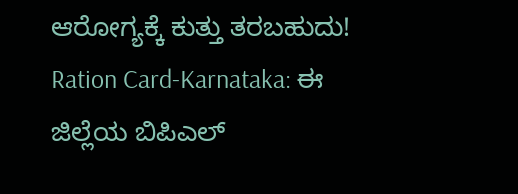ಆರೋಗ್ಯಕ್ಕೆ ಕುತ್ತು ತರಬಹುದು!
Ration Card-Karnataka: ಈ ಜಿಲ್ಲೆಯ ಬಿಪಿಎಲ್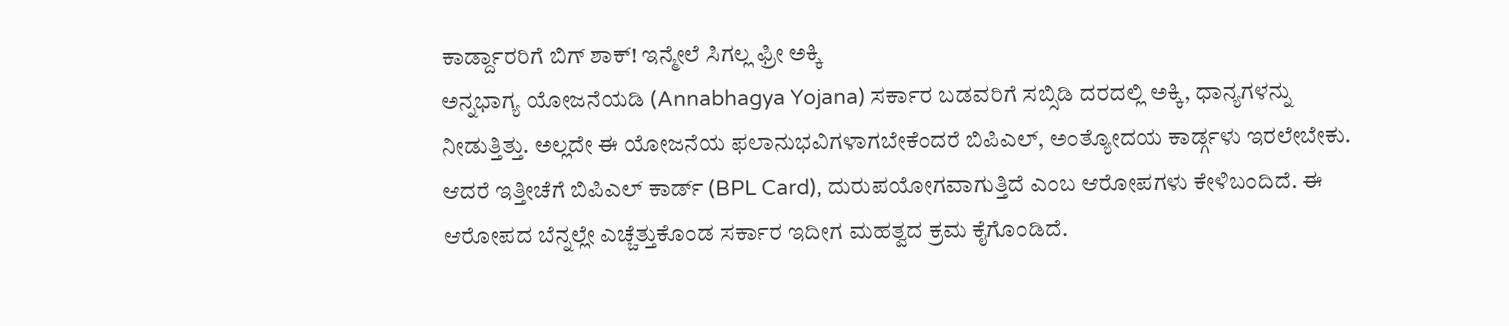ಕಾರ್ಡ್ದಾರರಿಗೆ ಬಿಗ್ ಶಾಕ್! ಇನ್ಮೇಲೆ ಸಿಗಲ್ಲ ಫ್ರೀ ಅಕ್ಕಿ
ಅನ್ನಭಾಗ್ಯ ಯೋಜನೆಯಡಿ (Annabhagya Yojana) ಸರ್ಕಾರ ಬಡವರಿಗೆ ಸಬ್ಸಿಡಿ ದರದಲ್ಲಿ ಅಕ್ಕಿ, ಧಾನ್ಯಗಳನ್ನು ನೀಡುತ್ತಿತ್ತು. ಅಲ್ಲದೇ ಈ ಯೋಜನೆಯ ಫಲಾನುಭವಿಗಳಾಗಬೇಕೆಂದರೆ ಬಿಪಿಎಲ್, ಅಂತ್ಯೋದಯ ಕಾರ್ಡ್ಗಳು ಇರಲೇಬೇಕು. ಆದರೆ ಇತ್ತೀಚೆಗೆ ಬಿಪಿಎಲ್ ಕಾರ್ಡ್ (BPL Card), ದುರುಪಯೋಗವಾಗುತ್ತಿದೆ ಎಂಬ ಆರೋಪಗಳು ಕೇಳಿಬಂದಿದೆ. ಈ ಆರೋಪದ ಬೆನ್ನಲ್ಲೇ ಎಚ್ಚೆತ್ತುಕೊಂಡ ಸರ್ಕಾರ ಇದೀಗ ಮಹತ್ವದ ಕ್ರಮ ಕೈಗೊಂಡಿದೆ.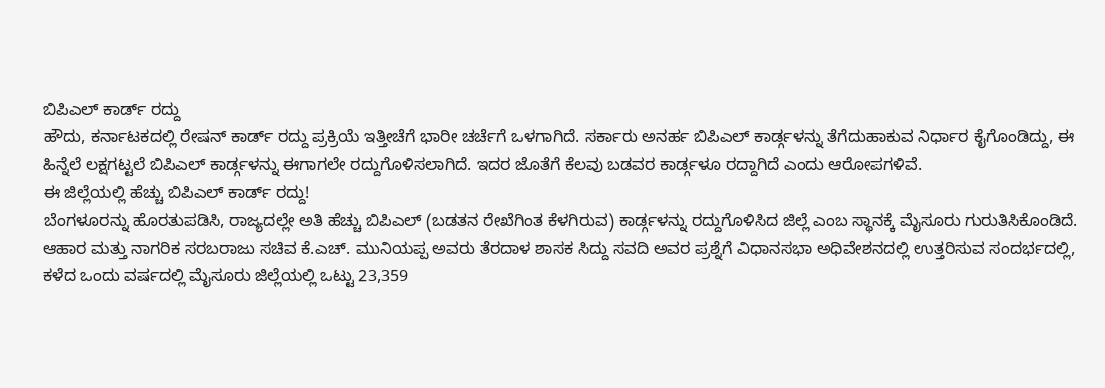ಬಿಪಿಎಲ್ ಕಾರ್ಡ್ ರದ್ದು
ಹೌದು, ಕರ್ನಾಟಕದಲ್ಲಿ ರೇಷನ್ ಕಾರ್ಡ್ ರದ್ದು ಪ್ರಕ್ರಿಯೆ ಇತ್ತೀಚೆಗೆ ಭಾರೀ ಚರ್ಚೆಗೆ ಒಳಗಾಗಿದೆ. ಸರ್ಕಾರು ಅನರ್ಹ ಬಿಪಿಎಲ್ ಕಾರ್ಡ್ಗಳನ್ನು ತೆಗೆದುಹಾಕುವ ನಿರ್ಧಾರ ಕೈಗೊಂಡಿದ್ದು, ಈ ಹಿನ್ನೆಲೆ ಲಕ್ಷಗಟ್ಟಲೆ ಬಿಪಿಎಲ್ ಕಾರ್ಡ್ಗಳನ್ನು ಈಗಾಗಲೇ ರದ್ದುಗೊಳಿಸಲಾಗಿದೆ. ಇದರ ಜೊತೆಗೆ ಕೆಲವು ಬಡವರ ಕಾರ್ಡ್ಗಳೂ ರದ್ದಾಗಿದೆ ಎಂದು ಆರೋಪಗಳಿವೆ.
ಈ ಜಿಲ್ಲೆಯಲ್ಲಿ ಹೆಚ್ಚು ಬಿಪಿಎಲ್ ಕಾರ್ಡ್ ರದ್ದು!
ಬೆಂಗಳೂರನ್ನು ಹೊರತುಪಡಿಸಿ, ರಾಜ್ಯದಲ್ಲೇ ಅತಿ ಹೆಚ್ಚು ಬಿಪಿಎಲ್ (ಬಡತನ ರೇಖೆಗಿಂತ ಕೆಳಗಿರುವ) ಕಾರ್ಡ್ಗಳನ್ನು ರದ್ದುಗೊಳಿಸಿದ ಜಿಲ್ಲೆ ಎಂಬ ಸ್ಥಾನಕ್ಕೆ ಮೈಸೂರು ಗುರುತಿಸಿಕೊಂಡಿದೆ. ಆಹಾರ ಮತ್ತು ನಾಗರಿಕ ಸರಬರಾಜು ಸಚಿವ ಕೆ.ಎಚ್. ಮುನಿಯಪ್ಪ ಅವರು ತೆರದಾಳ ಶಾಸಕ ಸಿದ್ದು ಸವದಿ ಅವರ ಪ್ರಶ್ನೆಗೆ ವಿಧಾನಸಭಾ ಅಧಿವೇಶನದಲ್ಲಿ ಉತ್ತರಿಸುವ ಸಂದರ್ಭದಲ್ಲಿ, ಕಳೆದ ಒಂದು ವರ್ಷದಲ್ಲಿ ಮೈಸೂರು ಜಿಲ್ಲೆಯಲ್ಲಿ ಒಟ್ಟು 23,359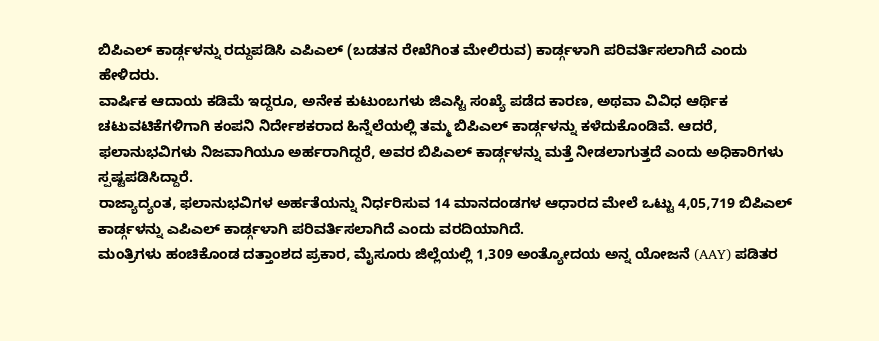ಬಿಪಿಎಲ್ ಕಾರ್ಡ್ಗಳನ್ನು ರದ್ದುಪಡಿಸಿ ಎಪಿಎಲ್ (ಬಡತನ ರೇಖೆಗಿಂತ ಮೇಲಿರುವ) ಕಾರ್ಡ್ಗಳಾಗಿ ಪರಿವರ್ತಿಸಲಾಗಿದೆ ಎಂದು ಹೇಳಿದರು.
ವಾರ್ಷಿಕ ಆದಾಯ ಕಡಿಮೆ ಇದ್ದರೂ, ಅನೇಕ ಕುಟುಂಬಗಳು ಜಿಎಸ್ಟಿ ಸಂಖ್ಯೆ ಪಡೆದ ಕಾರಣ, ಅಥವಾ ವಿವಿಧ ಆರ್ಥಿಕ ಚಟುವಟಿಕೆಗಳಿಗಾಗಿ ಕಂಪನಿ ನಿರ್ದೇಶಕರಾದ ಹಿನ್ನೆಲೆಯಲ್ಲಿ ತಮ್ಮ ಬಿಪಿಎಲ್ ಕಾರ್ಡ್ಗಳನ್ನು ಕಳೆದುಕೊಂಡಿವೆ. ಆದರೆ, ಫಲಾನುಭವಿಗಳು ನಿಜವಾಗಿಯೂ ಅರ್ಹರಾಗಿದ್ದರೆ, ಅವರ ಬಿಪಿಎಲ್ ಕಾರ್ಡ್ಗಳನ್ನು ಮತ್ತೆ ನೀಡಲಾಗುತ್ತದೆ ಎಂದು ಅಧಿಕಾರಿಗಳು ಸ್ಪಷ್ಟಪಡಿಸಿದ್ದಾರೆ.
ರಾಜ್ಯಾದ್ಯಂತ, ಫಲಾನುಭವಿಗಳ ಅರ್ಹತೆಯನ್ನು ನಿರ್ಧರಿಸುವ 14 ಮಾನದಂಡಗಳ ಆಧಾರದ ಮೇಲೆ ಒಟ್ಟು 4,05,719 ಬಿಪಿಎಲ್ ಕಾರ್ಡ್ಗಳನ್ನು ಎಪಿಎಲ್ ಕಾರ್ಡ್ಗಳಾಗಿ ಪರಿವರ್ತಿಸಲಾಗಿದೆ ಎಂದು ವರದಿಯಾಗಿದೆ.
ಮಂತ್ರಿಗಳು ಹಂಚಿಕೊಂಡ ದತ್ತಾಂಶದ ಪ್ರಕಾರ, ಮೈಸೂರು ಜಿಲ್ಲೆಯಲ್ಲಿ 1,309 ಅಂತ್ಯೋದಯ ಅನ್ನ ಯೋಜನೆ (AAY) ಪಡಿತರ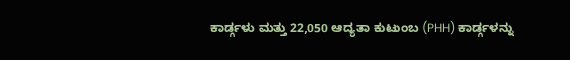ಕಾರ್ಡ್ಗಳು ಮತ್ತು 22,050 ಆದ್ಯತಾ ಕುಟುಂಬ (PHH) ಕಾರ್ಡ್ಗಳನ್ನು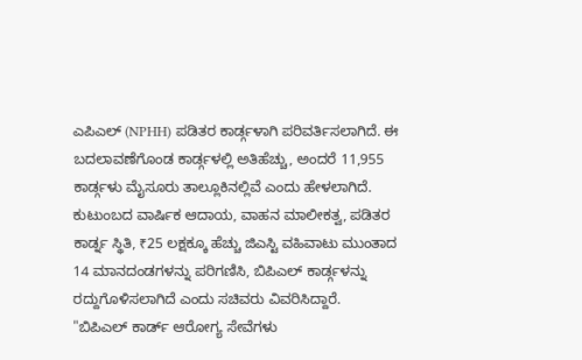ಎಪಿಎಲ್ (NPHH) ಪಡಿತರ ಕಾರ್ಡ್ಗಳಾಗಿ ಪರಿವರ್ತಿಸಲಾಗಿದೆ. ಈ ಬದಲಾವಣೆಗೊಂಡ ಕಾರ್ಡ್ಗಳಲ್ಲಿ ಅತಿಹೆಚ್ಚು, ಅಂದರೆ 11,955 ಕಾರ್ಡ್ಗಳು ಮೈಸೂರು ತಾಲ್ಲೂಕಿನಲ್ಲಿವೆ ಎಂದು ಹೇಳಲಾಗಿದೆ.
ಕುಟುಂಬದ ವಾರ್ಷಿಕ ಆದಾಯ, ವಾಹನ ಮಾಲೀಕತ್ವ, ಪಡಿತರ ಕಾರ್ಡ್ನ ಸ್ಥಿತಿ, ₹25 ಲಕ್ಷಕ್ಕೂ ಹೆಚ್ಚು ಜಿಎಸ್ಟಿ ವಹಿವಾಟು ಮುಂತಾದ 14 ಮಾನದಂಡಗಳನ್ನು ಪರಿಗಣಿಸಿ, ಬಿಪಿಎಲ್ ಕಾರ್ಡ್ಗಳನ್ನು ರದ್ದುಗೊಳಿಸಲಾಗಿದೆ ಎಂದು ಸಚಿವರು ವಿವರಿಸಿದ್ದಾರೆ.
"ಬಿಪಿಎಲ್ ಕಾರ್ಡ್ ಆರೋಗ್ಯ ಸೇವೆಗಳು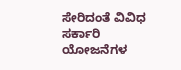ಸೇರಿದಂತೆ ವಿವಿಧ ಸರ್ಕಾರಿ ಯೋಜನೆಗಳ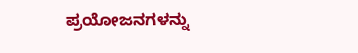ಪ್ರಯೋಜನಗಳನ್ನು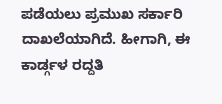ಪಡೆಯಲು ಪ್ರಮುಖ ಸರ್ಕಾರಿ ದಾಖಲೆಯಾಗಿದೆ. ಹೀಗಾಗಿ, ಈ ಕಾರ್ಡ್ಗಳ ರದ್ದತಿ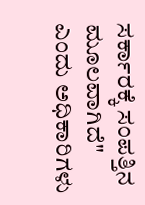ಸರ್ಕಾರಕ್ಕೆ ಸಂಪತ್ತಿನ ಮೂಲವಾಗಿದೆ" ಎಂದು ಅಧಿಕಾರಿಗಳು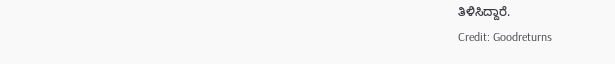ತಿಳಿಸಿದ್ದಾರೆ.
Credit: Goodreturns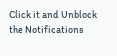Click it and Unblock the Notifications